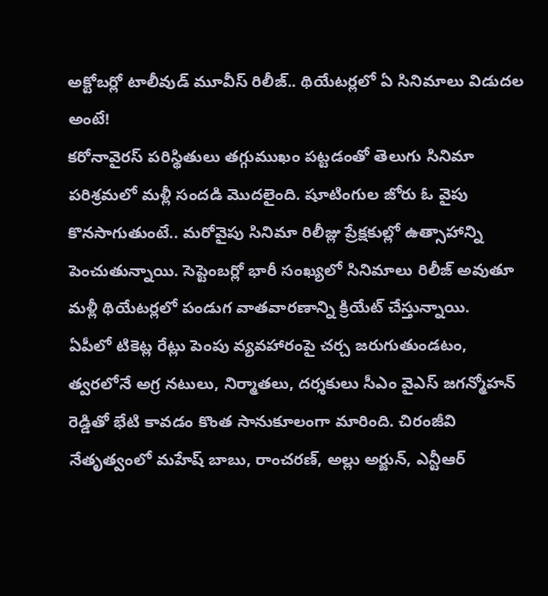అక్టోబర్లో టాలీవుడ్ మూవీస్ రిలీజ్.. థియేటర్లలో ఏ సినిమాలు విడుదల అంటే!
కరోనావైరస్ పరిస్థితులు తగ్గుముఖం పట్టడంతో తెలుగు సినిమా పరిశ్రమలో మళ్లీ సందడి మొదలైంది. షూటింగుల జోరు ఓ వైపు కొనసాగుతుంటే.. మరోవైపు సినిమా రిలీజ్లు ప్రేక్షకుల్లో ఉత్సాహాన్ని పెంచుతున్నాయి. సెప్టెంబర్లో భారీ సంఖ్యలో సినిమాలు రిలీజ్ అవుతూ మళ్లీ థియేటర్లలో పండుగ వాతవారణాన్ని క్రియేట్ చేస్తున్నాయి.
ఏపీలో టికెట్ల రేట్లు పెంపు వ్యవహారంపై చర్చ జరుగుతుండటం, త్వరలోనే అగ్ర నటులు, నిర్మాతలు, దర్శకులు సీఎం వైఎస్ జగన్మోహన్ రెడ్డితో భేటి కావడం కొంత సానుకూలంగా మారింది. చిరంజీవి నేతృత్వంలో మహేష్ బాబు, రాంచరణ్, అల్లు అర్జున్, ఎన్టీఆర్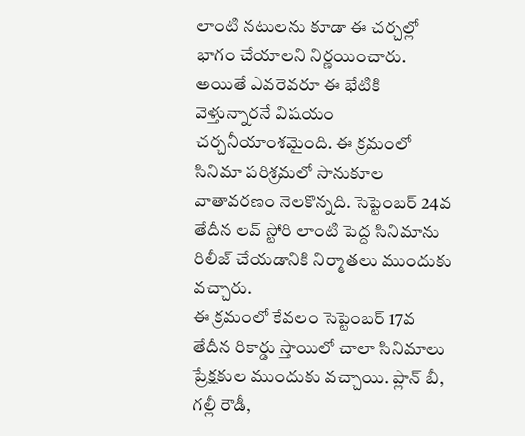లాంటి నటులను కూడా ఈ చర్చల్లో భాగం చేయాలని నిర్ణయించారు. అయితే ఎవరెవరూ ఈ భేటికి వెళ్తున్నారనే విషయం చర్చనీయాంశమైంది. ఈ క్రమంలో సినిమా పరిశ్రమలో సానుకూల వాతావరణం నెలకొన్నది. సెప్టెంబర్ 24వ తేదీన లవ్ స్టోరి లాంటి పెద్ద సినిమాను రిలీజ్ చేయడానికి నిర్మాతలు ముందుకు వచ్చారు.
ఈ క్రమంలో కేవలం సెప్టెంబర్ 17వ తేదీన రికార్డు స్తాయిలో చాలా సినిమాలు ప్రేక్షకుల ముందుకు వచ్చాయి. ప్లాన్ బీ, గల్లీ రౌడీ,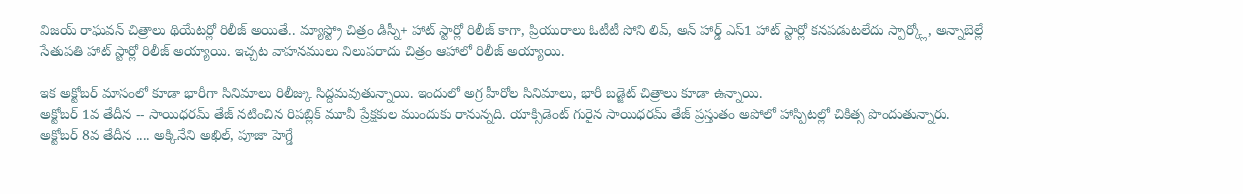విజయ్ రాఘవన్ చిత్రాలు థియేటర్లో రిలీజ్ అయితే.. మ్యాస్ట్రో చిత్రం డిస్నీ+ హాట్ స్టార్లో రిలీజ్ కాగా, ప్రియురాలు ఓటీటీ సోని లివ్, అన్ హార్డ్ ఎస్1 హాట్ స్టార్లో కనపడుటలేదు స్పార్క్లో, అన్నాబెల్లే సేతుపతి హాట్ స్టార్లో రిలీజ్ అయ్యాయి. ఇచ్చట వాహనములు నిలుపరాదు చిత్రం ఆహాలో రిలీజ్ అయ్యాయి.

ఇక అక్టోబర్ మాసంలో కూడా భారీగా సినిమాలు రిలీజ్కు సిద్దమవుతున్నాయి. ఇందులో అగ్ర హీరోల సినిమాలు, భారీ బడ్జెట్ చిత్రాలు కూడా ఉన్నాయి.
అక్టోబర్ 1వ తేదీన -- సాయిధరమ్ తేజ్ నటించిన రిపబ్లిక్ మూవీ ప్రేక్షకుల ముందుకు రానున్నది. యాక్సిడెంట్ గురైన సాయిధరమ్ తేజ్ ప్రస్తుతం అపోలో హాస్పిటల్లో చికిత్స పొందుతున్నారు.
అక్టోబర్ 8వ తేదీన .... అక్కినేని అఖిల్, పూజా హెగ్డే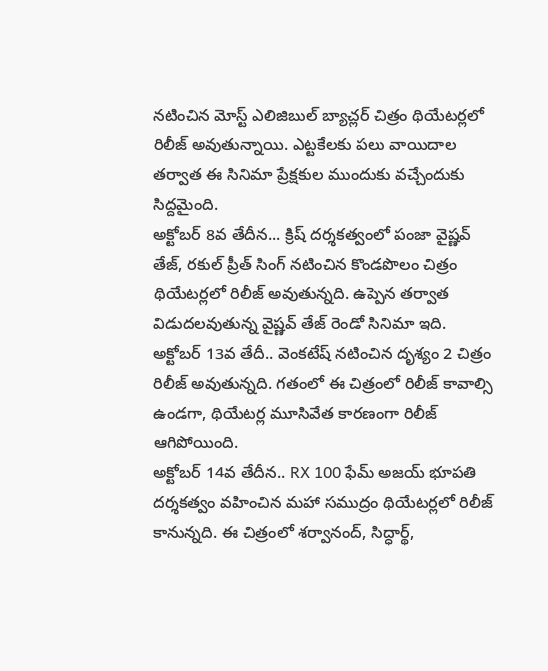నటించిన మోస్ట్ ఎలిజిబుల్ బ్యాచ్లర్ చిత్రం థియేటర్లలో రిలీజ్ అవుతున్నాయి. ఎట్టకేలకు పలు వాయిదాల తర్వాత ఈ సినిమా ప్రేక్షకుల ముందుకు వచ్చేందుకు సిద్దమైంది.
అక్టోబర్ 8వ తేదీన... క్రిష్ దర్శకత్వంలో పంజా వైష్ణవ్ తేజ్, రకుల్ ప్రీత్ సింగ్ నటించిన కొండపొలం చిత్రం థియేటర్లలో రిలీజ్ అవుతున్నది. ఉప్పెన తర్వాత విడుదలవుతున్న వైష్ణవ్ తేజ్ రెండో సినిమా ఇది.
అక్టోబర్ 13వ తేదీ.. వెంకటేష్ నటించిన దృశ్యం 2 చిత్రం రిలీజ్ అవుతున్నది. గతంలో ఈ చిత్రంలో రిలీజ్ కావాల్సి ఉండగా, థియేటర్ల మూసివేత కారణంగా రిలీజ్ ఆగిపోయింది.
అక్టోబర్ 14వ తేదీన.. RX 100 ఫేమ్ అజయ్ భూపతి దర్శకత్వం వహించిన మహా సముద్రం థియేటర్లలో రిలీజ్ కానున్నది. ఈ చిత్రంలో శర్వానంద్, సిద్ధార్థ్,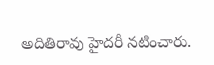అదితిరావు హైదరీ నటించారు.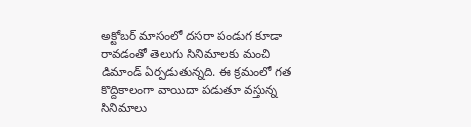అక్టోబర్ మాసంలో దసరా పండుగ కూడా రావడంతో తెలుగు సినిమాలకు మంచి డిమాండ్ ఏర్పడుతున్నది. ఈ క్రమంలో గత కొద్దికాలంగా వాయిదా పడుతూ వస్తున్న సినిమాలు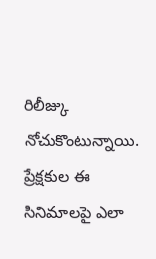రిలీజ్కు నోచుకొంటున్నాయి. ప్రేక్షకుల ఈ సినిమాలపై ఎలా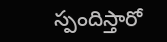స్పందిస్తారో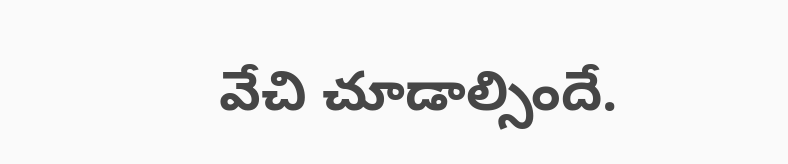వేచి చూడాల్సిందే.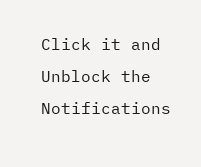Click it and Unblock the Notifications